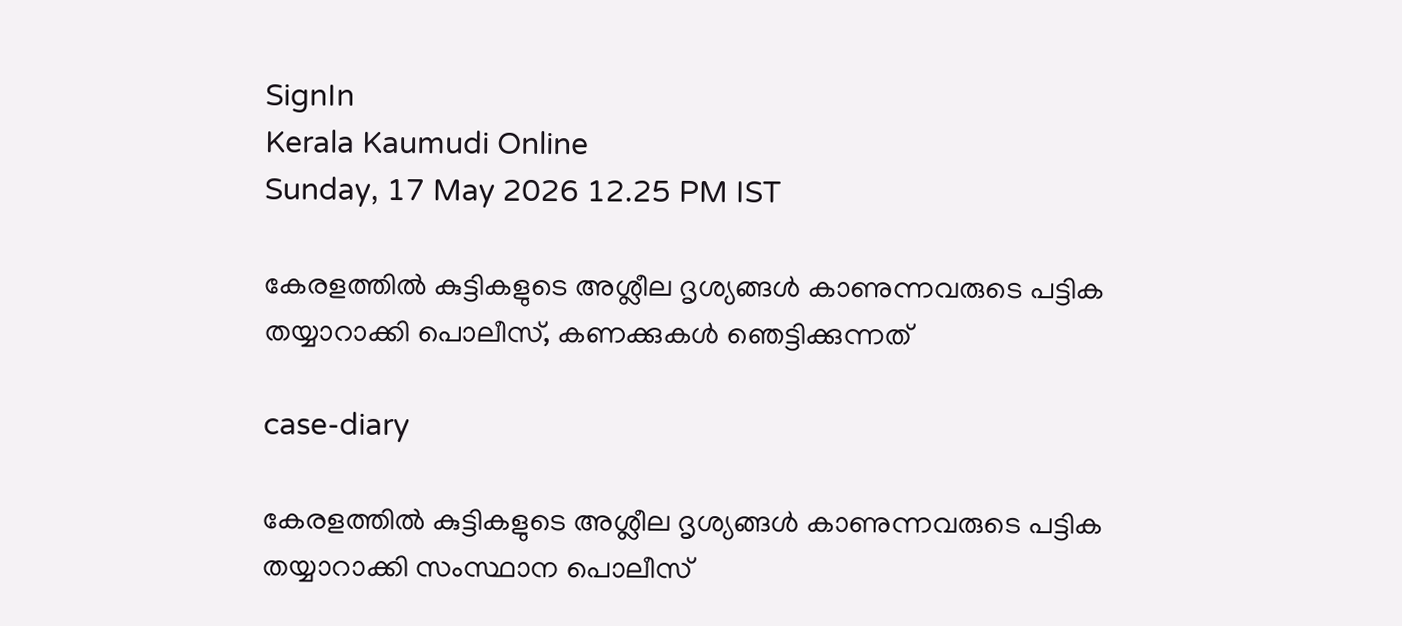SignIn
Kerala Kaumudi Online
Sunday, 17 May 2026 12.25 PM IST

കേരളത്തിൽ കുട്ടികളുടെ അശ്ലീല ദൃശ്യങ്ങൾ കാണുന്നവരുടെ പട്ടിക തയ്യാറാക്കി പൊലീസ്, കണക്കുകൾ ഞെട്ടിക്കുന്നത്

case-diary

കേരളത്തിൽ കുട്ടികളുടെ അശ്ലീല ദൃശ്യങ്ങൾ കാണുന്നവരുടെ പട്ടിക തയ്യാറാക്കി സംസ്ഥാന പൊലീസ്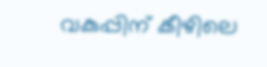വകുപ്പിന് കീഴിലെ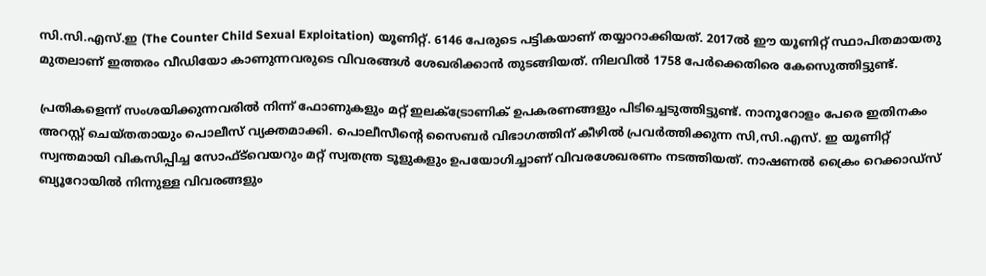സി.സി.എസ്.ഇ (The Counter Child Sexual Exploitation) യൂണിറ്റ്. 6146 പേരുടെ പട്ടികയാണ് തയ്യാറാക്കിയത്. 2017ൽ ഈ യൂണിറ്റ് സ്ഥാപിതമായതു മുതലാണ് ഇത്തരം വീഡിയോ കാണുന്നവരുടെ വിവരങ്ങൾ ശേഖരിക്കാൻ തുടങ്ങിയത്. നിലവിൽ 1758 പേർക്കെതിരെ കേസെുത്തിട്ടുണ്ട്.

പ്രതികളെന്ന് സംശയിക്കുന്നവരിൽ നിന്ന് ഫോണുകളും മറ്റ് ഇലക്ട്രോണിക് ഉപകരണങ്ങളും പിടിച്ചെടുത്തിട്ടുണ്ട്. നാനൂറോളം പേരെ ഇതിനകം അറസ്റ്റ് ചെയ്തതായും പൊലീസ് വ്യക്തമാക്കി. പൊലീസീന്റെ സൈബർ വിഭാഗത്തിന് കീഴിൽ പ്രവർത്തിക്കുന്ന സി,സി.എസ്. ഇ യൂണിറ്റ് സ്വന്തമായി വികസിപ്പിച്ച സോഫ്ട്‌വെയറും മറ്റ് സ്വതന്ത്ര ടൂളുകളും ഉപയോഗിച്ചാണ് വിവരശേഖരണം നടത്തിയത്. നാഷണൽ ക്രൈം റെക്കാഡ്‌സ് ബ്യൂറോയിൽ നിന്നുള്ള വിവരങ്ങളും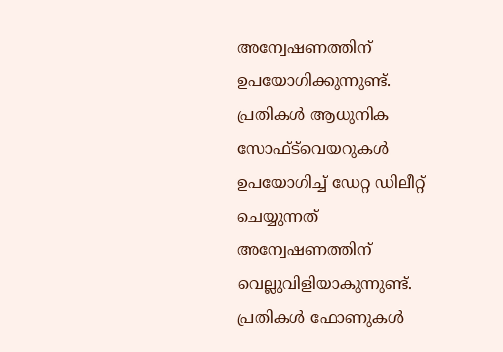അന്വേഷണത്തിന് ഉപയോഗിക്കുന്നുണ്ട്. പ്രതികൾ ആധുനിക സോഫ്‌ട്‌വെയറുകൾ ഉപയോഗിച്ച് ഡേറ്റ ഡിലീറ്റ് ചെയ്യുന്നത് അന്വേഷണത്തിന് വെല്ലുവിളിയാകുന്നുണ്ട്. പ്രതികൾ ഫോണുകൾ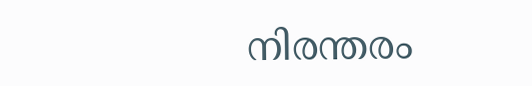നിരന്തരം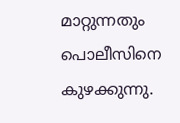മാറ്റുന്നതും പൊലീസിനെ കുഴക്കുന്നു.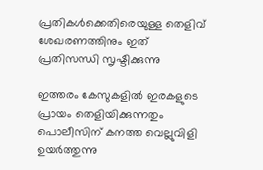പ്രതികൾക്കെതിരെയുള്ള തെളിവ് ശേഖരണത്തിനും ഇത് പ്രതിസന്ധി സൃഷ്ടിക്കുന്നു

ഇത്തരം കേസുകളിൽ ഇരകളുടെ പ്രായം തെളിയിക്കുന്നതും പൊലീസിന് കനത്ത വെല്ലുവിളി ഉയർത്തുന്നു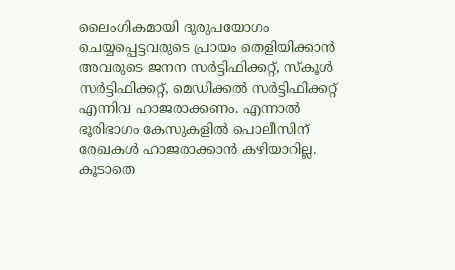ലൈംഗികമായി ദുരുപയോഗം ചെയ്യപ്പെട്ടവരുടെ പ്രായം തെളിയിക്കാൻ അവരുടെ ജനന സർട്ടിഫിക്കറ്റ്, സ്കൂൾ സർട്ടിഫിക്കറ്റ്, മെഡിക്കൽ സർട്ടിഫിക്കറ്റ് എന്നിവ ഹാജരാക്കണം. എന്നാൽ ഭൂരിഭാഗം കേസുകളിൽ പൊലീസിന് രേഖകൾ ഹാജരാക്കാൻ കഴിയാറില്ല. കൂടാതെ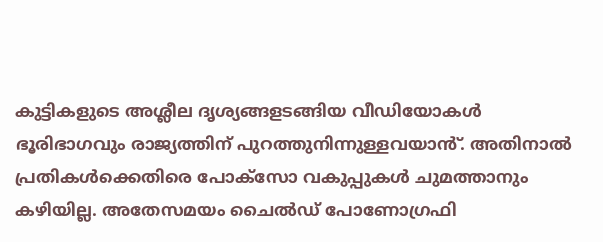കുട്ടികളുടെ അശ്ലീല ദൃശ്യങ്ങളടങ്ങിയ വീഡിയോകൾ ഭൂരിഭാഗവും രാജ്യത്തിന് പുറത്തുനിന്നുള്ളവയാൻ്. അതിനാൽ പ്രതികൾക്കെതിരെ പോക്സോ വകുപ്പുകൾ ചുമത്താനും കഴിയില്ല. അതേസമയം ചൈൽഡ് പോണോഗ്രഫി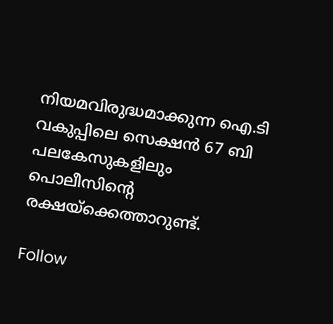നിയമവിരുദ്ധമാക്കുന്ന ഐ.ടി വകുപ്പിലെ സെക്ഷൻ 67 ബി പലകേസുകളിലും പൊലീസിന്റെ രക്ഷയ്ക്കെത്താറുണ്ട്.

Follow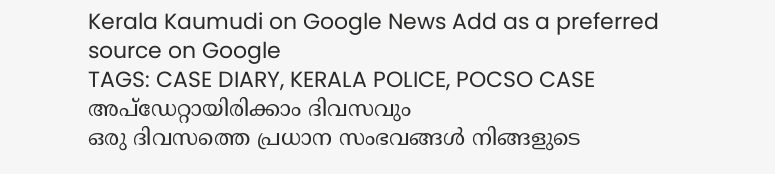Kerala Kaumudi on Google News Add as a preferred source on Google
TAGS: CASE DIARY, KERALA POLICE, POCSO CASE
അപ്ഡേറ്റായിരിക്കാം ദിവസവും
ഒരു ദിവസത്തെ പ്രധാന സംഭവങ്ങൾ നിങ്ങളുടെ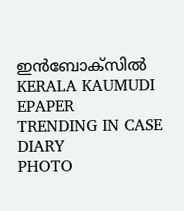ഇൻബോക്സിൽ
KERALA KAUMUDI EPAPER
TRENDING IN CASE DIARY
PHOTO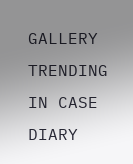GALLERY
TRENDING IN CASE DIARY